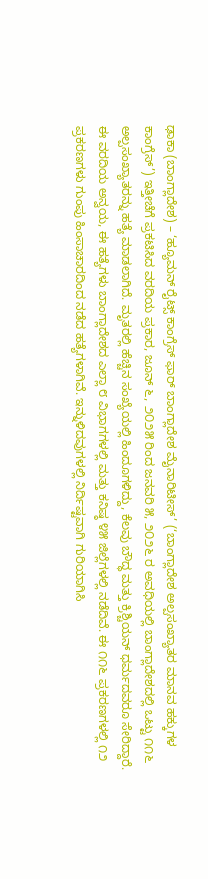ಢಾಕಾ (ಬಾಂಗ್ಲಾದೇಶ) – ‘ಹ್ಯೂಮನ್ ರೈಟ್ಸ್ ಕಾಂಗ್ರೆಸ್ ಫಾರ್ ಬಾಂಗ್ಲಾದೇಶ ಮೈನಾರಿಟೀಸ್’ (‘ಬಾಂಗ್ಲಾದೇಶ ಅಲ್ಪಸಂಖ್ಯಾತರ ಮಾನವ ಹಕ್ಕುಗಳ ಕಾಂಗ್ರೆಸ್’) ಇತ್ತೀಚೆಗೆ ಪ್ರಕಟಿಸಿದ ವರದಿಯ ಪ್ರಕಾರ, ಜೂನ್ ೬, ೨೦೨೫ ರಿಂದ ಜನವರಿ ೫, ೨೦೨೬ ರ ಅವಧಿಯಲ್ಲಿ ಬಾಂಗ್ಲಾದೇಶದಲ್ಲಿ ಒಟ್ಟು ೧೧೬ ಅಲ್ಪಸಂಖ್ಯಾತರನ್ನು ಹತ್ಯೆ ಮಾಡಲಾಗಿದೆ. ಮೃತರಲ್ಲಿ ಹೆಚ್ಚಿನ ಸಂಖ್ಯೆಯಲ್ಲಿ ಹಿಂದೂಗಳಿದ್ದು, ಕೆಲವು ಬೌದ್ಧ ಮತ್ತು ಕ್ರಿಶ್ಚಿಯನ್ ಧರ್ಮದವರೂ ಸೇರಿದ್ದಾರೆ.
ಈ ವರದಿಯ ಅನ್ವಯ, ಈ ಹತ್ಯೆಗಳು ಬಾಂಗ್ಲಾದೇಶದ ಎಲ್ಲಾ ೮ ವಿಭಾಗಗಳಲ್ಲಿ ಮತ್ತು ಕನಿಷ್ಠ ೪೫ ಜಿಲ್ಲೆಗಳಲ್ಲಿ ನಡೆದಿವೆ. ಈ ೧೧೬ ಪ್ರಕರಣಗಳಲ್ಲಿ ೧೨ ಪ್ರಕರಣಗಳು ಗುಂಪು ಹಿಂಸಾಚಾರದಿಂದ ನಡೆದ ಹತ್ಯೆಗಳಾಗಿವೆ. ಇನ್ನುಳಿದವುಗಳಲ್ಲಿ ನಿರ್ದಿಷ್ಟವಾಗಿ ಗುರಿಯಾಗಿಸಿ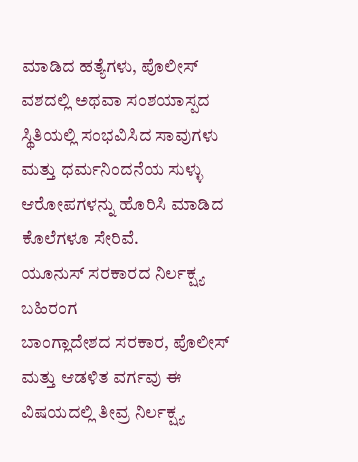ಮಾಡಿದ ಹತ್ಯೆಗಳು, ಪೊಲೀಸ್ ವಶದಲ್ಲಿ ಅಥವಾ ಸಂಶಯಾಸ್ಪದ ಸ್ಥಿತಿಯಲ್ಲಿ ಸಂಭವಿಸಿದ ಸಾವುಗಳು ಮತ್ತು ಧರ್ಮನಿಂದನೆಯ ಸುಳ್ಳು ಆರೋಪಗಳನ್ನು ಹೊರಿಸಿ ಮಾಡಿದ ಕೊಲೆಗಳೂ ಸೇರಿವೆ.
ಯೂನುಸ್ ಸರಕಾರದ ನಿರ್ಲಕ್ಷ್ಯ ಬಹಿರಂಗ
ಬಾಂಗ್ಲಾದೇಶದ ಸರಕಾರ, ಪೊಲೀಸ್ ಮತ್ತು ಆಡಳಿತ ವರ್ಗವು ಈ ವಿಷಯದಲ್ಲಿ ತೀವ್ರ ನಿರ್ಲಕ್ಷ್ಯ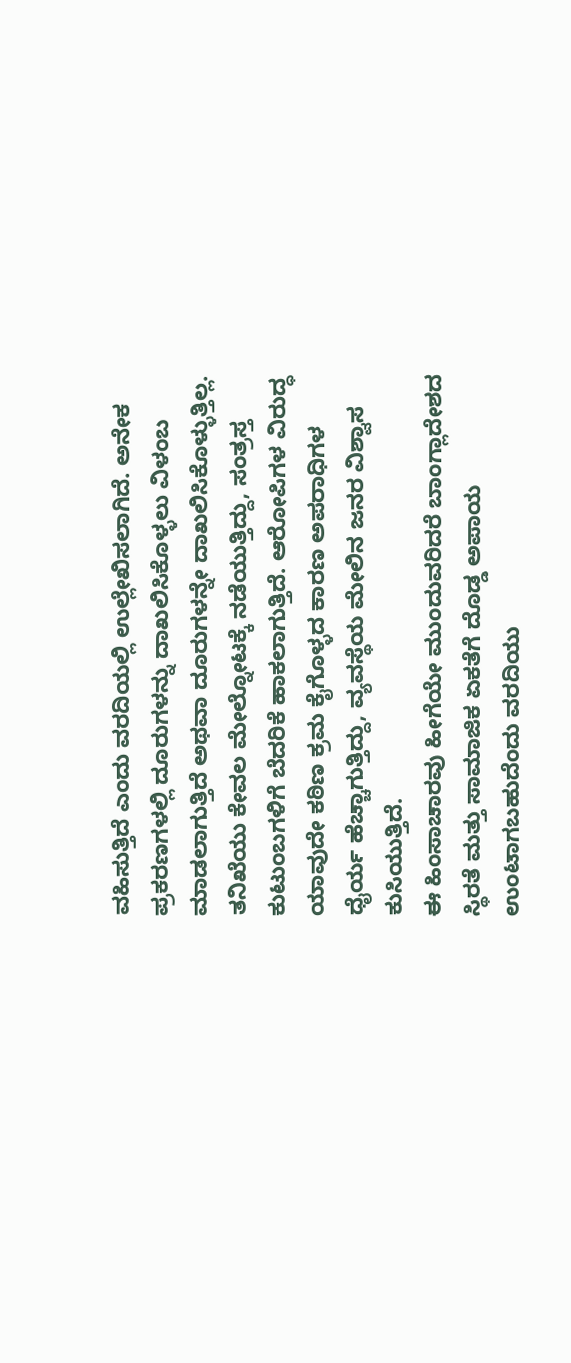ವಹಿಸುತ್ತಿದೆ ಎಂದು ವರದಿಯಲ್ಲಿ ಉಲ್ಲೇಖಿಸಲಾಗಿದೆ. ಅನೇಕ ಪ್ರಕರಣಗಳಲ್ಲಿ ದೂರುಗಳನ್ನು ದಾಖಲಿಸಿಕೊಳ್ಳಲು ವಿಳಂಬ ಮಾಡಲಾಗುತ್ತಿದೆ ಅಥವಾ ದೂರುಗಳನ್ನೇ ದಾಖಲಿಸಿಕೊಳ್ಳುತ್ತಿಲ್ಲ. ತನಿಖೆಯು ಕೇವಲ ಮೇಲ್ನೋಟಕ್ಕೆ ನಡೆಯುತ್ತಿದ್ದು, ಸಂತ್ರಸ್ತ ಕುಟುಂಬಗಳಿಗೆ ಬೆದರಿಕೆ ಹಾಕಲಾಗುತ್ತಿದೆ. ಆರೋಪಿಗಳ ವಿರುದ್ಧ ಯಾವುದೇ ಕಠಿಣ ಕ್ರಮ ಕೈಗೊಳ್ಳದ ಕಾರಣ ಅಪರಾಧಿಗಳ ಧೈರ್ಯ ಹೆಚ್ಚಾಗುತ್ತಿದ್ದು, ವ್ಯವಸ್ಥೆಯ ಮೇಲಿನ ಜನರ ವಿಶ್ವಾಸ ಕುಸಿಯುತ್ತಿದೆ.
ಈ ಹಿಂಸಾಚಾರವು ಹೀಗೆಯೇ ಮುಂದುವರಿದರೆ ಬಾಂಗ್ಲಾದೇಶದ ಸ್ಥಿರತೆ ಮತ್ತು ಸಾಮಾಜಿಕ ಏಕತೆಗೆ ದೊಡ್ಡ ಅಪಾಯ ಉಂಟಾಗಬಹುದೆಂದು ವರದಿಯು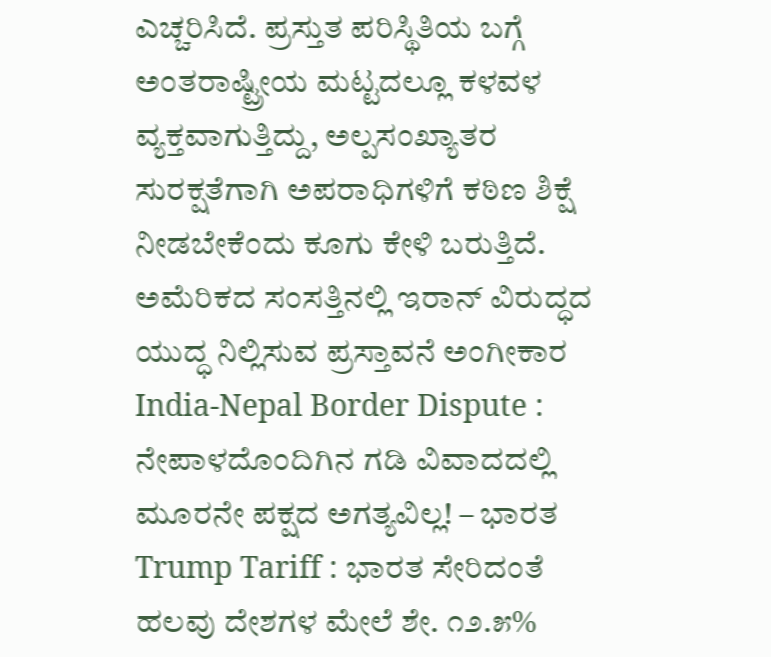ಎಚ್ಚರಿಸಿದೆ. ಪ್ರಸ್ತುತ ಪರಿಸ್ಥಿತಿಯ ಬಗ್ಗೆ ಅಂತರಾಷ್ಟ್ರೀಯ ಮಟ್ಟದಲ್ಲೂ ಕಳವಳ ವ್ಯಕ್ತವಾಗುತ್ತಿದ್ದು, ಅಲ್ಪಸಂಖ್ಯಾತರ ಸುರಕ್ಷತೆಗಾಗಿ ಅಪರಾಧಿಗಳಿಗೆ ಕಠಿಣ ಶಿಕ್ಷೆ ನೀಡಬೇಕೆಂದು ಕೂಗು ಕೇಳಿ ಬರುತ್ತಿದೆ.
ಅಮೆರಿಕದ ಸಂಸತ್ತಿನಲ್ಲಿ ಇರಾನ್ ವಿರುದ್ಧದ ಯುದ್ಧ ನಿಲ್ಲಿಸುವ ಪ್ರಸ್ತಾವನೆ ಅಂಗೀಕಾರ
India-Nepal Border Dispute : ನೇಪಾಳದೊಂದಿಗಿನ ಗಡಿ ವಿವಾದದಲ್ಲಿ ಮೂರನೇ ಪಕ್ಷದ ಅಗತ್ಯವಿಲ್ಲ! – ಭಾರತ
Trump Tariff : ಭಾರತ ಸೇರಿದಂತೆ ಹಲವು ದೇಶಗಳ ಮೇಲೆ ಶೇ. ೧೨.೫%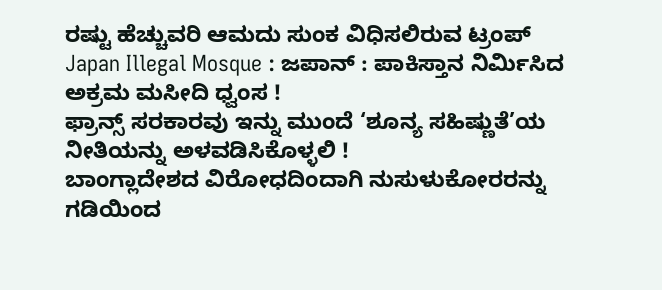ರಷ್ಟು ಹೆಚ್ಚುವರಿ ಆಮದು ಸುಂಕ ವಿಧಿಸಲಿರುವ ಟ್ರಂಪ್
Japan Illegal Mosque : ಜಪಾನ್ : ಪಾಕಿಸ್ತಾನ ನಿರ್ಮಿಸಿದ ಅಕ್ರಮ ಮಸೀದಿ ಧ್ವಂಸ !
ಫ್ರಾನ್ಸ್ ಸರಕಾರವು ಇನ್ನು ಮುಂದೆ ‘ಶೂನ್ಯ ಸಹಿಷ್ಣುತೆ’ಯ ನೀತಿಯನ್ನು ಅಳವಡಿಸಿಕೊಳ್ಳಲಿ !
ಬಾಂಗ್ಲಾದೇಶದ ವಿರೋಧದಿಂದಾಗಿ ನುಸುಳುಕೋರರನ್ನು ಗಡಿಯಿಂದ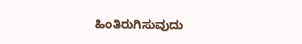ಹಿಂತಿರುಗಿಸುವುದು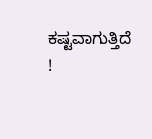ಕಷ್ಟವಾಗುತ್ತಿದೆ !